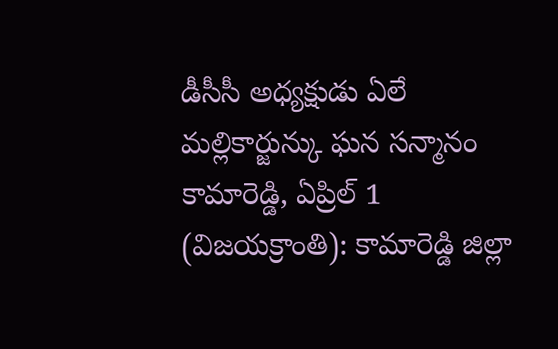డీసీసీ అధ్యక్షుడు ఏలే మల్లికార్జున్కు ఘన సన్మానం
కామారెడ్డి, ఏప్రిల్ 1 (విజయక్రాంతి): కామారెడ్డి జిల్లా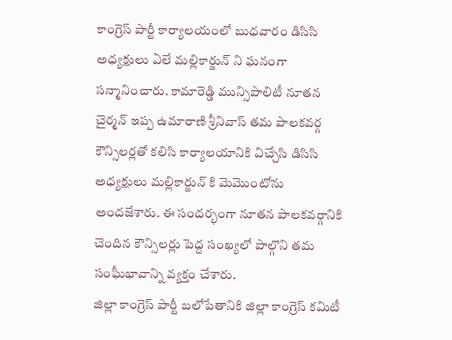కాంగ్రెస్ పార్టీ కార్యాలయంలో బుధవారం డిసిసి అధ్యక్షులు ఏలే మల్లికార్జున్ ని ఘనంగా సన్మానించారు. కామారెడ్డి మున్సిపాలిటీ నూతన చైర్మన్ ఇప్ప ఉమారాణి శ్రీనివాస్ తమ పాలకవర్గ కౌన్సిలర్లతో కలిసి కార్యాలయానికి విచ్చేసి డిసిసి అధ్యక్షులు మల్లికార్జున్ కి మెమొంటోను అందజేశారు. ఈ సందర్భంగా నూతన పాలకవర్గానికి చెందిన కౌన్సిలర్లు పెద్ద సంఖ్యలో పాల్గొని తమ సంఘీభావాన్ని వ్యక్తం చేశారు.
జిల్లా కాంగ్రెస్ పార్టీ బలోపేతానికి జిల్లా కాంగ్రెస్ కమిటీ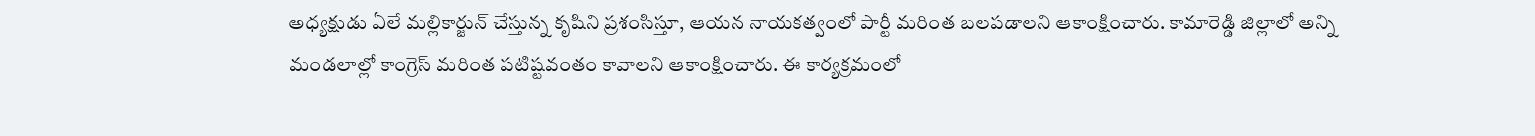అధ్యక్షుడు ఏలే మల్లికార్జున్ చేస్తున్న కృషిని ప్రశంసిస్తూ, ఆయన నాయకత్వంలో పార్టీ మరింత బలపడాలని ఆకాంక్షించారు. కామారెడ్డి జిల్లాలో అన్ని మండలాల్లో కాంగ్రెస్ మరింత పటిష్టవంతం కావాలని ఆకాంక్షించారు. ఈ కార్యక్రమంలో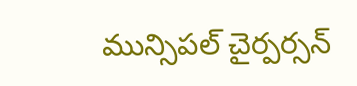మున్సిపల్ చైర్పర్సన్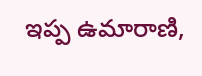ఇప్ప ఉమారాణి,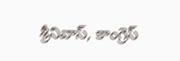శ్రీనివాస్, కాంగ్రెస్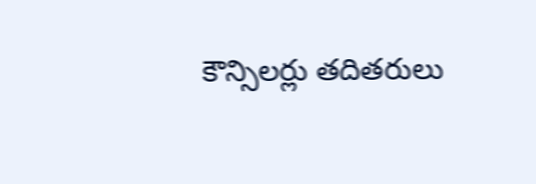కౌన్సిలర్లు తదితరులు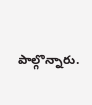పాల్గొన్నారు.